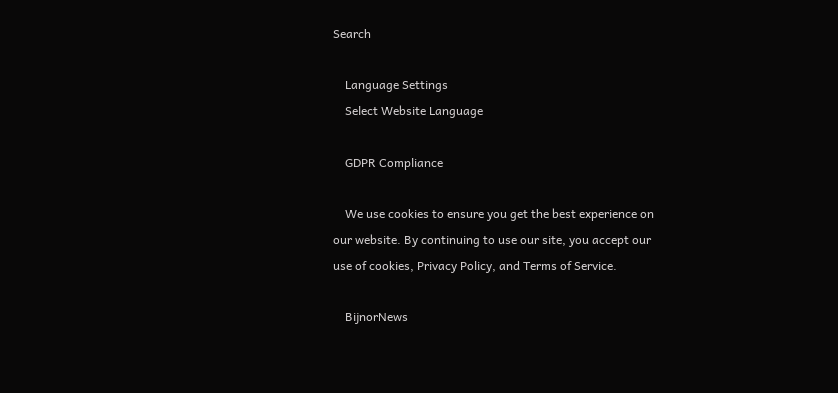Search

    Language Settings
    Select Website Language

    GDPR Compliance

    We use cookies to ensure you get the best experience on our website. By continuing to use our site, you accept our use of cookies, Privacy Policy, and Terms of Service.

    BijnorNews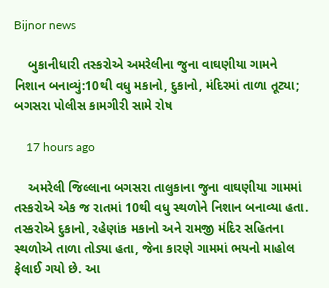Bijnor news

    બુકાનીધારી તસ્કરોએ અમરેલીના જુના વાઘણીયા ગામને નિશાન બનાવ્યું:10થી વધુ મકાનો, દુકાનો, મંદિરમાં તાળા તૂટ્યા; બગસરા પોલીસ કામગીરી સામે રોષ

    17 hours ago

    અમરેલી જિલ્લાના બગસરા તાલુકાના જુના વાઘણીયા ગામમાં તસ્કરોએ એક જ રાતમાં 10થી વધુ સ્થળોને નિશાન બનાવ્યા હતા. તસ્કરોએ દુકાનો, રહેણાંક મકાનો અને રામજી મંદિર સહિતના સ્થળોએ તાળા તોડ્યા હતા, જેના કારણે ગામમાં ભયનો માહોલ ફેલાઈ ગયો છે. આ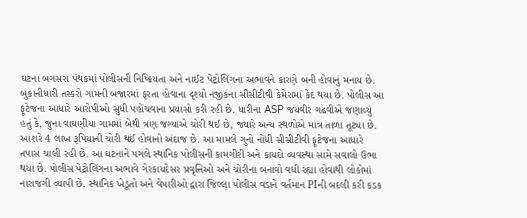ઘટના બગસરા પંથકમાં પોલીસની નિષ્ક્રિયતા અને નાઈટ પેટ્રોલિંગના અભાવને કારણે બની હોવાનું મનાય છે. બુકાનીધારી તસ્કરો ગામની બજારમાં ફરતા હોવાના દૃશ્યો નજીકના સીસીટીવી કેમેરામાં કેદ થયા છે. પોલીસ આ ફૂટેજના આધારે આરોપીઓ સુધી પહોંચવાના પ્રયાસો કરી રહી છે. ધારીના ASP જયવીર ગઢવીએ જણાવ્યું હતું કે, જુના વાઘણીયા ગામમાં બેથી ત્રણ જગ્યાએ ચોરી થઈ છે, જ્યારે અન્ય સ્થળોએ માત્ર તાળા તૂટ્યા છે. આશરે 4 લાખ રૂપિયાની ચોરી થઈ હોવાનો અંદાજ છે. આ મામલે ગુનો નોંધી સીસીટીવી ફૂટેજના આધારે તપાસ ચાલી રહી છે. આ ઘટનાને પગલે સ્થાનિક પોલીસની કામગીરી અને કાયદો વ્યવસ્થા સામે સવાલો ઉભા થયા છે. પોલીસ પેટ્રોલિંગના અભાવે ગેરકાયદેસર પ્રવૃત્તિઓ અને ચોરીના બનાવો વધી રહ્યા હોવાથી લોકોમાં નારાજગી વ્યાપી છે. સ્થાનિક ખેડૂતો અને વેપારીઓ દ્વારા જિલ્લા પોલીસ વડાને વર્તમાન PIની બદલી કરી કડક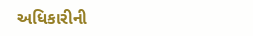અધિકારીની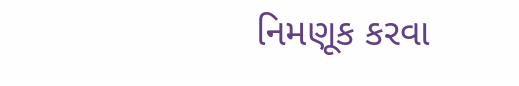નિમણૂક કરવા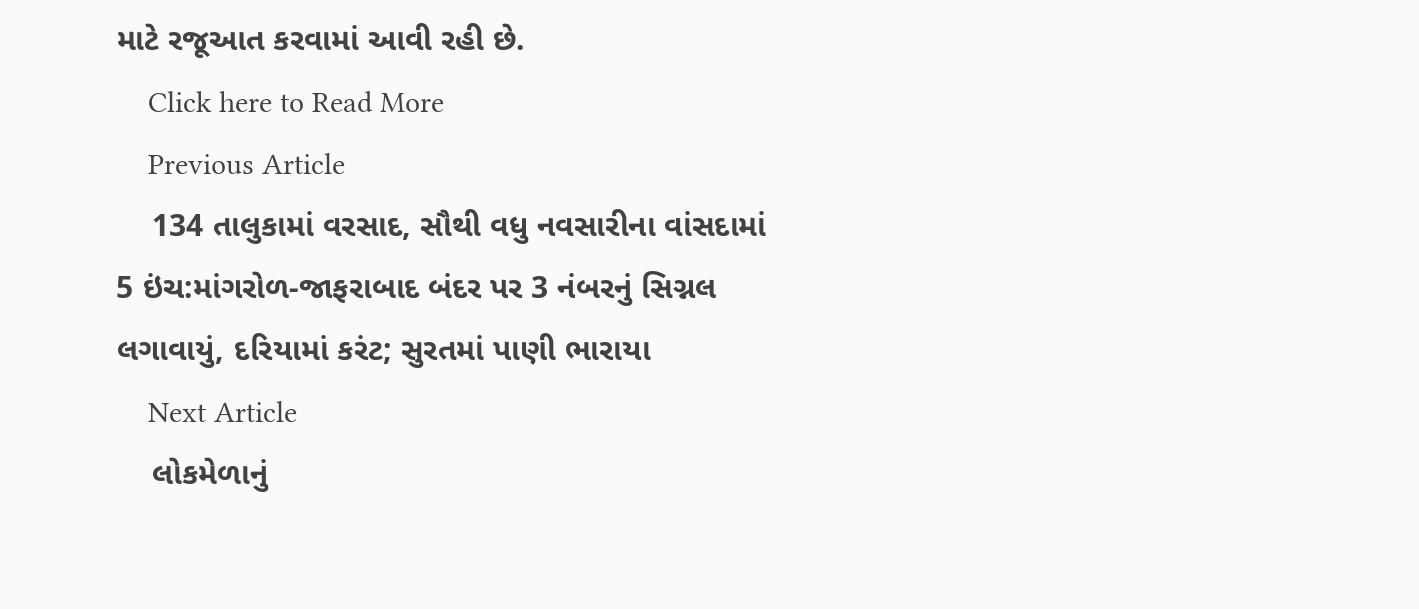માટે રજૂઆત કરવામાં આવી રહી છે.
    Click here to Read More
    Previous Article
    134 તાલુકામાં વરસાદ, સૌથી વધુ નવસારીના વાંસદામાં 5 ઇંચ:માંગરોળ-જાફરાબાદ બંદર પર 3 નંબરનું સિગ્નલ લગાવાયું, દરિયામાં કરંટ; સુરતમાં પાણી ભારાયા
    Next Article
    લોકમેળાનું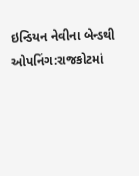ઇન્ડિયન નેવીના બેન્ડથી ઓપનિંગ:રાજકોટમાં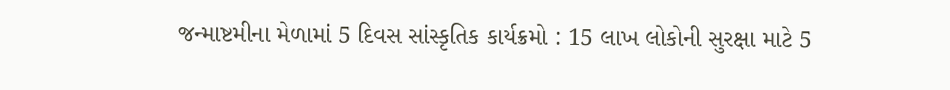જન્માષ્ટમીના મેળામાં 5 દિવસ સાંસ્કૃતિક કાર્યક્રમો : 15 લાખ લોકોની સુરક્ષા માટે 5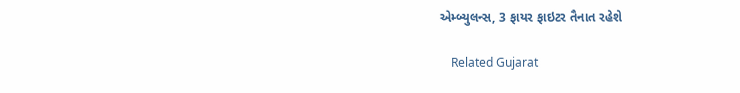એમ્બ્યુલન્સ, 3 ફાયર ફાઇટર તૈનાત રહેશે

    Related Gujarat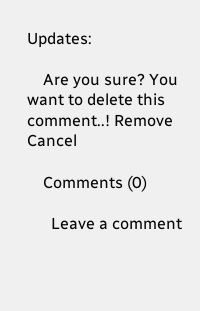Updates:

    Are you sure? You want to delete this comment..! Remove Cancel

    Comments (0)

      Leave a comment